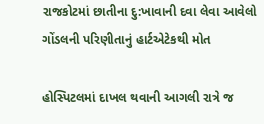રાજકોટમાં છાતીના દુ:ખાવાની દવા લેવા આવેલો ગોંડલની પરિણીતાનું હાર્ટએટેકથી મોત

હોસ્પિટલમાં દાખલ થવાની આગલી રાત્રે જ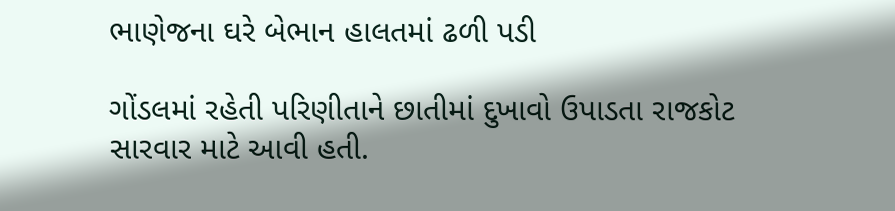ભાણેજના ઘરે બેભાન હાલતમાં ઢળી પડી

ગોંડલમાં રહેતી પરિણીતાને છાતીમાં દુખાવો ઉપાડતા રાજકોટ સારવાર માટે આવી હતી.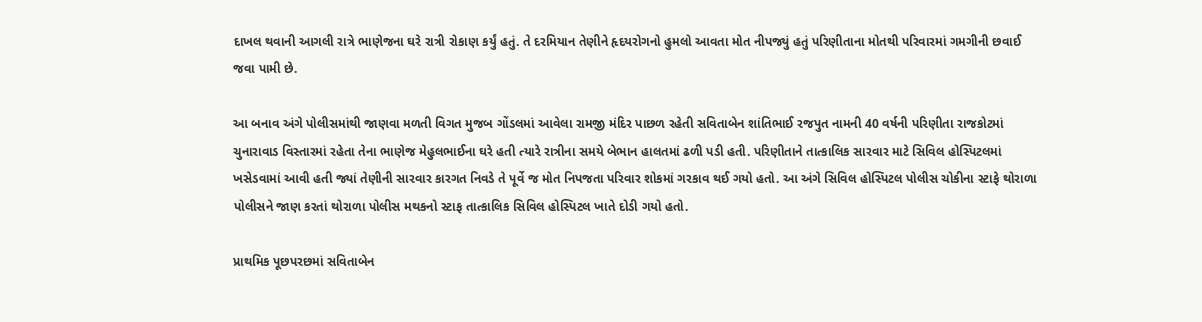દાખલ થવાની આગલી રાત્રે ભાણેજના ઘરે રાત્રી રોકાણ કર્યું હતું. તે દરમિયાન તેણીને હૃદયરોગનો હુમલો આવતા મોત નીપજ્યું હતું પરિણીતાના મોતથી પરિવારમાં ગમગીની છવાઈ જવા પામી છે.

આ બનાવ અંગે પોલીસમાંથી જાણવા મળતી વિગત મુજબ ગોંડલમાં આવેલા રામજી મંદિર પાછળ રહેતી સવિતાબેન શાંતિભાઈ રજપુત નામની 40 વર્ષની પરિણીતા રાજકોટમાં ચુનારાવાડ વિસ્તારમાં રહેતા તેના ભાણેજ મેહુલભાઈના ઘરે હતી ત્યારે રાત્રીના સમયે બેભાન હાલતમાં ઢળી પડી હતી. પરિણીતાને તાત્કાલિક સારવાર માટે સિવિલ હોસ્પિટલમાં ખસેડવામાં આવી હતી જ્યાં તેણીની સારવાર કારગત નિવડે તે પૂર્વે જ મોત નિપજતા પરિવાર શોકમાં ગરકાવ થઈ ગયો હતો. આ અંગે સિવિલ હોસ્પિટલ પોલીસ ચોકીના સ્ટાફે થોરાળા પોલીસને જાણ કરતાં થોરાળા પોલીસ મથકનો સ્ટાફ તાત્કાલિક સિવિલ હોસ્પિટલ ખાતે દોડી ગયો હતો.

પ્રાથમિક પૂછપરછમાં સવિતાબેન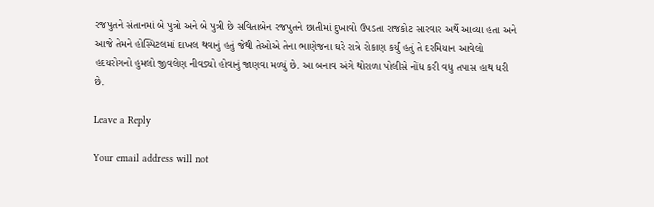રજપુતને સંતાનમાં બે પુત્રો અને બે પુત્રી છે સવિતાબેન રજપુતને છાતીમાં દુખાવો ઉપડતા રાજકોટ સારવાર અર્થે આવ્યા હતા અને આજે તેમને હોસ્પિટલમાં દાખલ થવાનું હતું જેથી તેઓએ તેના ભાણેજના ઘરે રાત્રે રોકાણ કર્યું હતું તે દરમિયાન આવેલો હદયરોગનો હુમલો જીવલેણ નીવડ્યો હોવાનું જાણવા મળ્યું છે. આ બનાવ અંગે થોરાળા પોલીસે નોંધ કરી વધુ તપાસ હાથ ધરી છે.

Leave a Reply

Your email address will not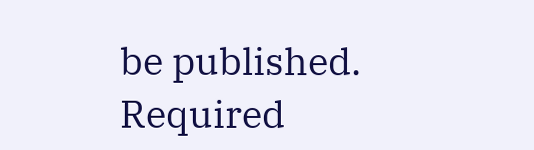be published. Required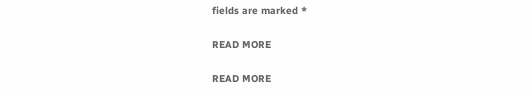fields are marked *

READ MORE

READ MORE